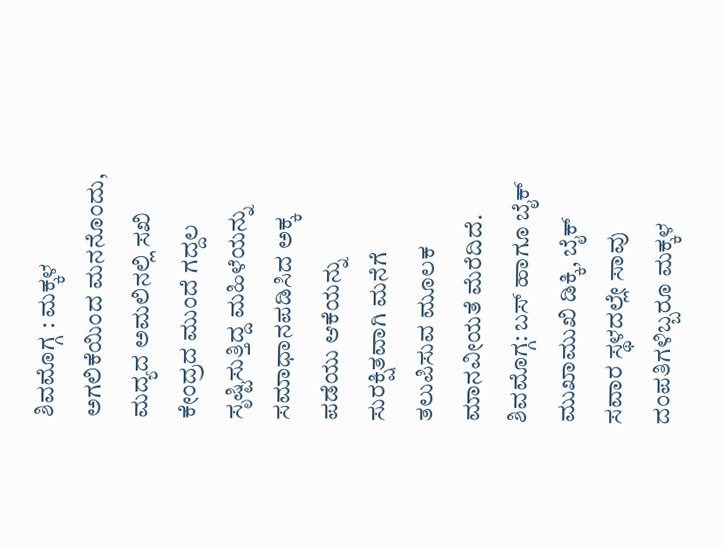ಶಿವಮೊಗ್ಗ : ಮಕ್ಕಳ ಅಗಲಿಕೆಯಿಂದ ಮನನೊಂದು, ಮದ್ಯದ ಅಮಲಿನಲ್ಲಿ ಸಖಿ ಕೇಂದ್ರದ ಮುಂದೆ ಗದ್ದಲ ಸೃಷ್ಟಿಸುತ್ತಿದ್ದ ಮಹಿಳೆಯನ್ನು ಸಮಾಧಾನಪಡಿಸಿದ ಅಕ್ಕ ಪಡೆಯು ಆಕೆಯನ್ನು ಸುರಕ್ಷಿತವಾಗಿ ಮನೆಗೆ ತಲುಪಿಸುವ ಮೂಲಕ ಮಾನವೀಯತೆ ಮೆರೆದಿದೆ.
ಶಿವಮೊಗ್ಗ: ಬಸ್ ಹಾಗೂ ಬೈಕ್ ಮುಖಾಮುಖಿ ಡಿಕ್ಕಿ, ಬೈಕ್ ಸವಾರ ಸ್ಥಳದಲ್ಲೇ ಸಾವು
ದಂಪತಿಗಳಿಬ್ಬರೂ ಮಕ್ಕಳ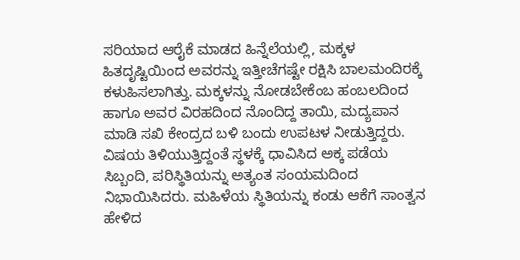ಸರಿಯಾದ ಆರೈಕೆ ಮಾಡದ ಹಿನ್ನೆಲೆಯಲ್ಲಿ, ಮಕ್ಕಳ ಹಿತದೃಷ್ಟಿಯಿಂದ ಅವರನ್ನು ಇತ್ತೀಚೆಗಷ್ಟೇ ರಕ್ಷಿಸಿ ಬಾಲಮಂದಿರಕ್ಕೆ ಕಳುಹಿಸಲಾಗಿತ್ತು. ಮಕ್ಕಳನ್ನು ನೋಡಬೇಕೆಂಬ ಹಂಬಲದಿಂದ ಹಾಗೂ ಅವರ ವಿರಹದಿಂದ ನೊಂದಿದ್ದ ತಾಯಿ, ಮದ್ಯಪಾನ ಮಾಡಿ ಸಖಿ ಕೇಂದ್ರದ ಬಳಿ ಬಂದು ಉಪಟಳ ನೀಡುತ್ತಿದ್ದರು.
ವಿಷಯ ತಿಳಿಯುತ್ತಿದ್ದಂತೆ ಸ್ಥಳಕ್ಕೆ ಧಾವಿಸಿದ ಅಕ್ಕ ಪಡೆಯ ಸಿಬ್ಬಂದಿ, ಪರಿಸ್ಥಿತಿಯನ್ನು ಅತ್ಯಂತ ಸಂಯಮದಿಂದ ನಿಭಾಯಿಸಿದರು. ಮಹಿಳೆಯ ಸ್ಥಿತಿಯನ್ನು ಕಂಡು ಆಕೆಗೆ ಸಾಂತ್ವನ ಹೇಳಿದ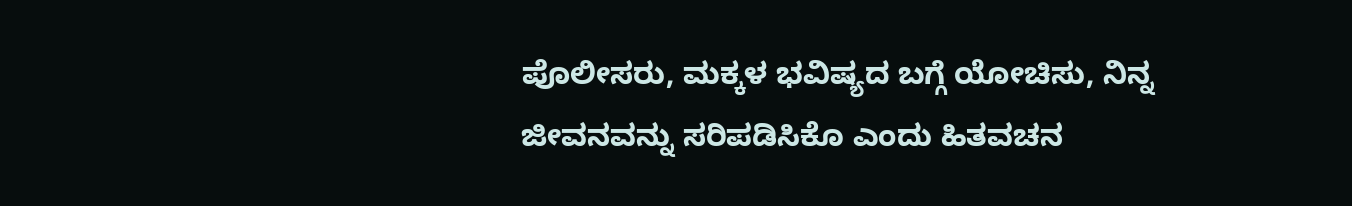ಪೊಲೀಸರು, ಮಕ್ಕಳ ಭವಿಷ್ಯದ ಬಗ್ಗೆ ಯೋಚಿಸು, ನಿನ್ನ ಜೀವನವನ್ನು ಸರಿಪಡಿಸಿಕೊ ಎಂದು ಹಿತವಚನ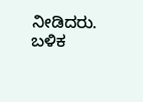ನೀಡಿದರು.
ಬಳಿಕ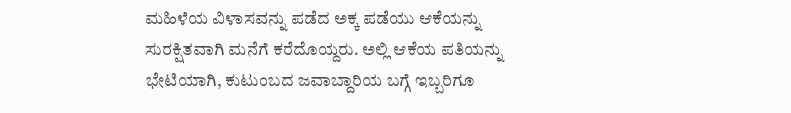ಮಹಿಳೆಯ ವಿಳಾಸವನ್ನು ಪಡೆದ ಅಕ್ಕ ಪಡೆಯು ಆಕೆಯನ್ನು ಸುರಕ್ಷಿತವಾಗಿ ಮನೆಗೆ ಕರೆದೊಯ್ದರು. ಅಲ್ಲಿ ಆಕೆಯ ಪತಿಯನ್ನು ಭೇಟಿಯಾಗಿ, ಕುಟುಂಬದ ಜವಾಬ್ದಾರಿಯ ಬಗ್ಗೆ ಇಬ್ಬರಿಗೂ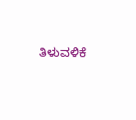ತಿಳುವಳಿಕೆ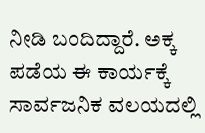ನೀಡಿ ಬಂದಿದ್ದಾರೆ. ಅಕ್ಕ ಪಡೆಯ ಈ ಕಾರ್ಯಕ್ಕೆ ಸಾರ್ವಜನಿಕ ವಲಯದಲ್ಲಿ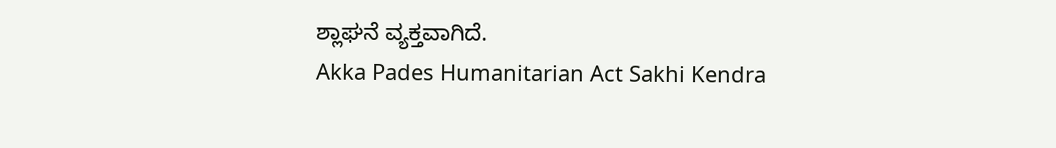ಶ್ಲಾಘನೆ ವ್ಯಕ್ತವಾಗಿದೆ.
Akka Pades Humanitarian Act Sakhi Kendra